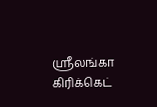ஸ்ரீலங்கா கிரிக்கெட்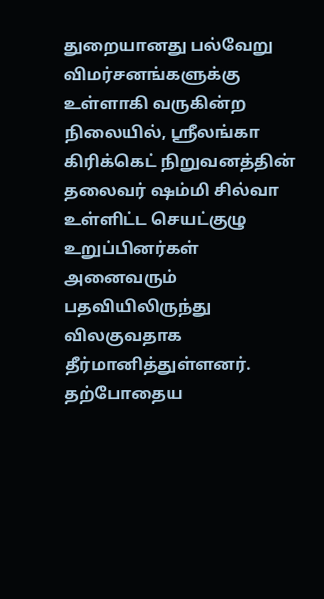துறையானது பல்வேறு விமர்சனங்களுக்கு உள்ளாகி வருகின்ற நிலையில், ஸ்ரீலங்கா கிரிக்கெட் நிறுவனத்தின் தலைவர் ஷம்மி சில்வா உள்ளிட்ட செயட்குழு உறுப்பினர்கள் அனைவரும் பதவியிலிருந்து விலகுவதாக தீர்மானித்துள்ளனர்.
தற்போதைய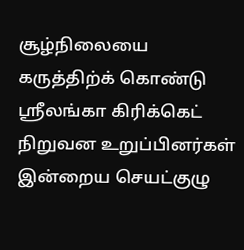சூழ்நிலையை கருத்திற்க் கொண்டு ஸ்ரீலங்கா கிரிக்கெட் நிறுவன உறுப்பினர்கள் இன்றைய செயட்குழு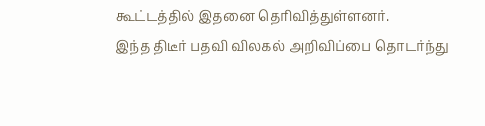கூட்டத்தில் இதனை தெரிவித்துள்ளனர்.
இந்த திடீர் பதவி விலகல் அறிவிப்பை தொடர்ந்து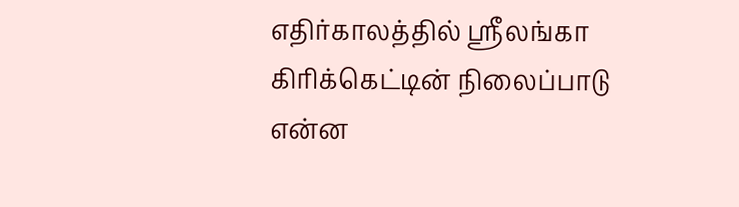எதிர்காலத்தில் ஸ்ரீலங்கா கிரிக்கெட்டின் நிலைப்பாடு என்ன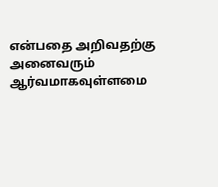என்பதை அறிவதற்கு அனைவரும் ஆர்வமாகவுள்ளமை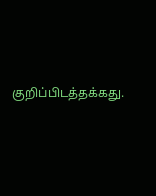குறிப்பிடத்தக்கது.